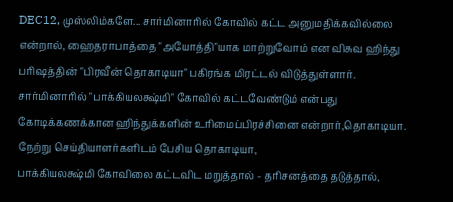DEC12, முஸ்லிம்களே... சார்மினாரில் கோவில் கட்ட அனுமதிக்கவில்லை என்றால், ஹைதராபாத்தை "அயோத்தி"யாக மாற்றுவோம் என விசுவ ஹிந்து பரிஷத்தின் "பிரவீன் தொகாடியா" பகிரங்க மிரட்டல் விடுத்துள்ளார்.
சார்மினாரில் "பாக்கியலக்ஷ்மி" கோவில் கட்டவேண்டும் என்பது கோடிக்கணக்கான ஹிந்துக்களின் உரிமைப்பிரச்சினை என்றார்,தொகாடியா.
நேற்று செய்தியாளர்களிடம் பேசிய தொகாடியா,
பாக்கியலக்ஷ்மி கோவிலை கட்டவிட மறுத்தால் - தரிசனத்தை தடுத்தால்,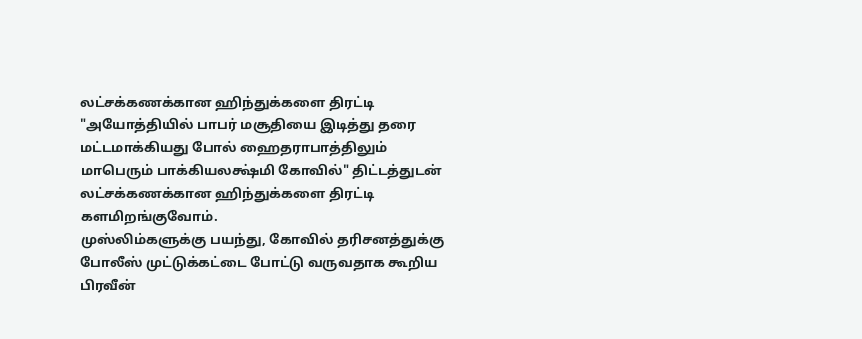லட்சக்கணக்கான ஹிந்துக்களை திரட்டி "அயோத்தியில் பாபர் மசூதியை இடித்து தரை மட்டமாக்கியது போல் ஹைதராபாத்திலும் மாபெரும் பாக்கியலக்ஷ்மி கோவில்" திட்டத்துடன் லட்சக்கணக்கான ஹிந்துக்களை திரட்டி களமிறங்குவோம்.
முஸ்லிம்களுக்கு பயந்து, கோவில் தரிசனத்துக்கு போலீஸ் முட்டுக்கட்டை போட்டு வருவதாக கூறிய பிரவீன்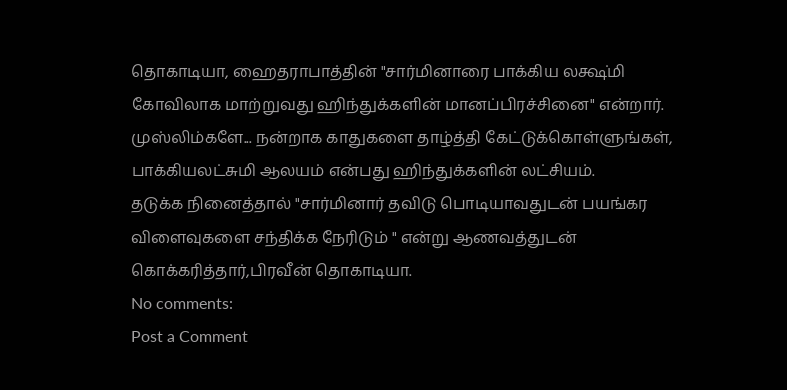தொகாடியா, ஹைதராபாத்தின் "சார்மினாரை பாக்கிய லக்ஷ்மி கோவிலாக மாற்றுவது ஹிந்துக்களின் மானப்பிரச்சினை" என்றார்.
முஸ்லிம்களே... நன்றாக காதுகளை தாழ்த்தி கேட்டுக்கொள்ளுங்கள், பாக்கியலட்சுமி ஆலயம் என்பது ஹிந்துக்களின் லட்சியம்.
தடுக்க நினைத்தால் "சார்மினார் தவிடு பொடியாவதுடன் பயங்கர விளைவுகளை சந்திக்க நேரிடும் " என்று ஆணவத்துடன் கொக்கரித்தார்,பிரவீன் தொகாடியா.
No comments:
Post a Comment